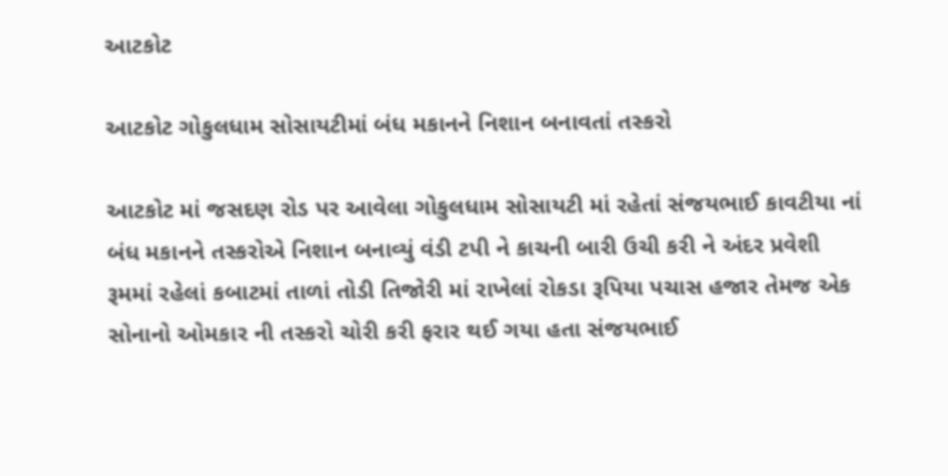આટકોટ

આટકોટ ગોકુલધામ સોસાયટીમાં બંધ મકાનને નિશાન બનાવતાં તસ્કરો

આટકોટ માં જસદણ રોડ પર આવેલા ગોકુલધામ સોસાયટી માં રહેતાં સંજયભાઈ કાવટીયા નાં બંધ મકાનને તસ્કરોએ નિશાન બનાવ્યું વંડી ટપી ને કાચની બારી ઉચી કરી ને અંદર પ્રવેશી રૂમમાં રહેલાં કબાટમાં તાળાં તોડી તિજોરી માં રાખેલાં રોકડા રૂપિયા પચાસ હજાર તેમજ એક સોનાનો ઓમકાર ની તસ્કરો ચોરી કરી ફરાર થઈ ગયા હતા સંજયભાઈ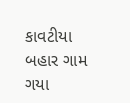કાવટીયા બહાર ગામ ગયા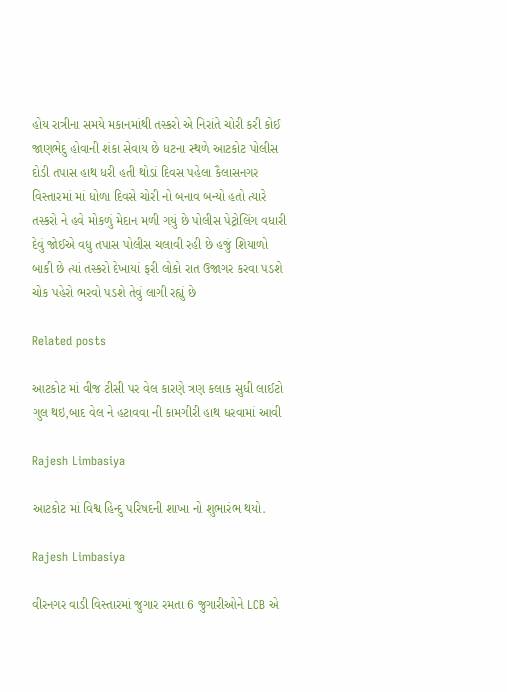હોય રાત્રીના સમયે મકાનમાંથી તસ્કરો એ નિરાંતે ચોરી કરી કોઈ જાણભેદુ હોવાની શંકા સેવાય છે ધટના સ્થળે આટકોટ પોલીસ દોડી તપાસ હાથ ધરી હતી થોડાં દિવસ પહેલા કૈલાસનગર વિસ્તારમાં માં ધોળા દિવસે ચોરી નો બનાવ બન્યો હતો ત્યારે તસ્કરો ને હવે મોકળું મેદાન મળી ગયું છે પોલીસ પેટ્રોલિંગ વધારી દેવું જોઈએ વધુ તપાસ પોલીસ ચલાવી રહી છે હજું શિયાળો બાકી છે ત્યાં તસ્કરો દેખાયાં ફરી લોકો રાત ઉજાગર કરવા પડશે ચોક પહેરો ભરવો પડશે તેવું લાગી રહ્યું છે

Related posts

આટકોટ માં વીજ ટીસી પર વેલ કારણે ત્રણ કલાક સુધી લાઈટો ગુલ થઇ,બાદ વેલ ને હટાવવા ની કામગીરી હાથ ધરવામાં આવી

Rajesh Limbasiya

આટકોટ માં વિશ્વ હિન્દુ પરિષદની શાખા નો શુભારંભ થયો.

Rajesh Limbasiya

વીરનગર વાડી વિસ્તારમાં જુગાર રમતા 6 જુગારીઓને LCB એ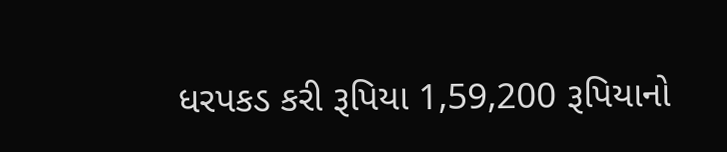ધરપકડ કરી રૂપિયા 1,59,200 રૂપિયાનો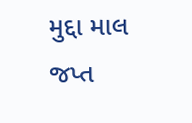મુદ્દા માલ જપ્ત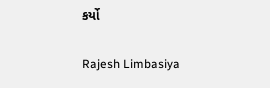કર્યો

Rajesh Limbasiya